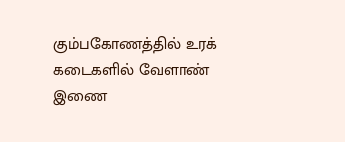கும்பகோணத்தில் உரக் கடைகளில் வேளாண் இணை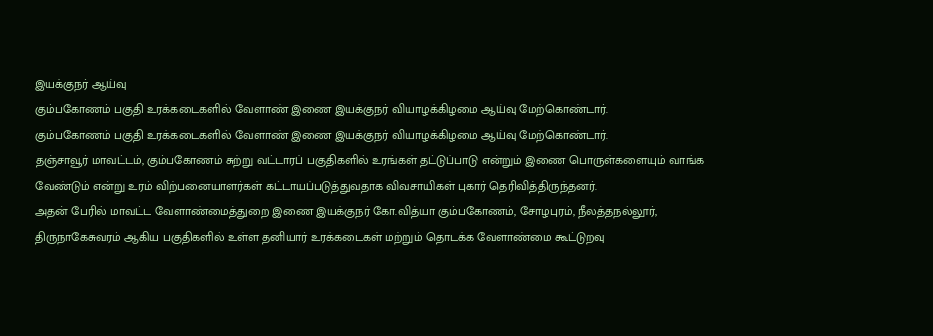இயக்குநர் ஆய்வு
கும்பகோணம் பகுதி உரக்கடைகளில் வேளாண் இணை இயக்குநர் வியாழக்கிழமை ஆய்வு மேற்கொண்டார்.
கும்பகோணம் பகுதி உரக்கடைகளில் வேளாண் இணை இயக்குநர் வியாழக்கிழமை ஆய்வு மேற்கொண்டார்.
தஞ்சாவூர் மாவட்டம், கும்பகோணம் சுற்று வட்டாரப் பகுதிகளில் உரங்கள் தட்டுப்பாடு என்றும் இணை பொருள்களையும் வாங்க வேண்டும் என்று உரம் விற்பனையாளர்கள் கட்டாயப்படுத்துவதாக விவசாயிகள் புகார் தெரிவித்திருந்தனர்.
அதன் பேரில் மாவட்ட வேளாண்மைத்துறை இணை இயக்குநர் கோ.வித்யா கும்பகோணம், சோழபுரம், நீலத்தநல்லூர், திருநாகேசுவரம் ஆகிய பகுதிகளில் உள்ள தனியார் உரக்கடைகள் மற்றும் தொடக்க வேளாண்மை கூட்டுறவு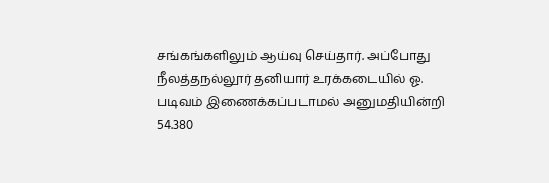சங்கங்களிலும் ஆய்வு செய்தார். அப்போது நீலத்தநல்லூர் தனியார் உரக்கடையில் ஓ. படிவம் இணைக்கப்படாமல் அனுமதியின்றி 54.380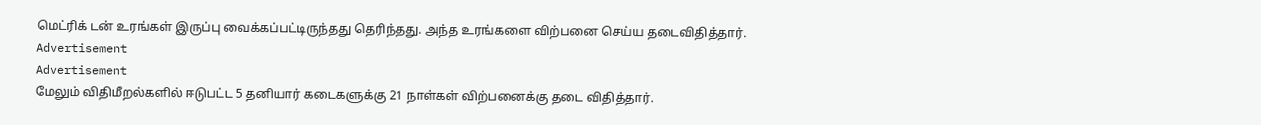மெட்ரிக் டன் உரங்கள் இருப்பு வைக்கப்பட்டிருந்தது தெரிந்தது. அந்த உரங்களை விற்பனை செய்ய தடைவிதித்தார்.
Advertisement
Advertisement
மேலும் விதிமீறல்களில் ஈடுபட்ட 5 தனியார் கடைகளுக்கு 21 நாள்கள் விற்பனைக்கு தடை விதித்தார்.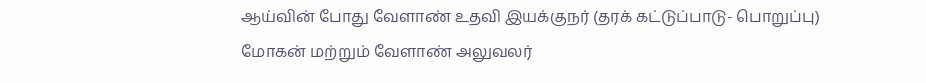ஆய்வின் போது வேளாண் உதவி இயக்குநர் (தரக் கட்டுப்பாடு- பொறுப்பு) மோகன் மற்றும் வேளாண் அலுவலர்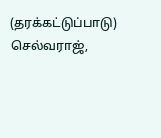(தரக்கட்டுப்பாடு) செல்வராஜ்,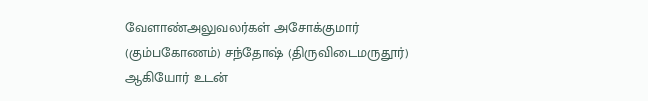வேளாண்அலுவலர்கள் அசோக்குமார் (கும்பகோணம்) சந்தோஷ் (திருவிடைமருதூர்) ஆகியோர் உடன்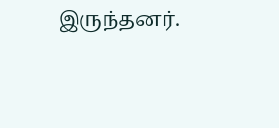இருந்தனர்.